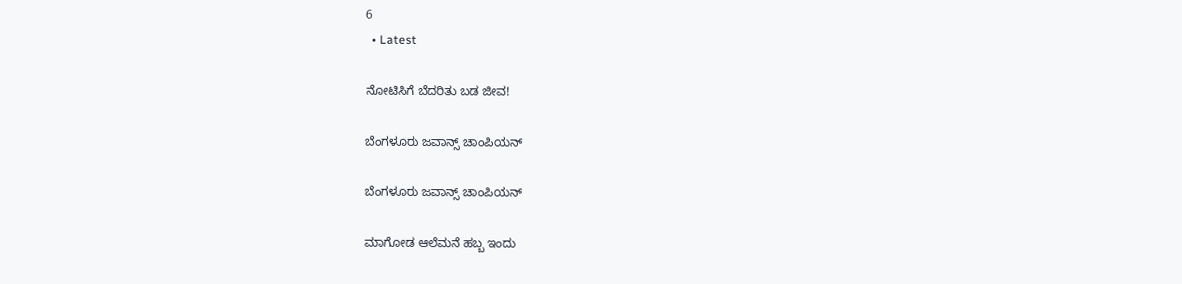6
  • Latest

ನೋಟಿಸಿಗೆ ಬೆದರಿತು ಬಡ ಜೀವ!

ಬೆಂಗಳೂರು ಜವಾನ್ಸ್ ಚಾಂಪಿಯನ್

ಬೆಂಗಳೂರು ಜವಾನ್ಸ್ ಚಾಂಪಿಯನ್

ಮಾಗೋಡ ಆಲೆಮನೆ ಹಬ್ಬ ಇಂದು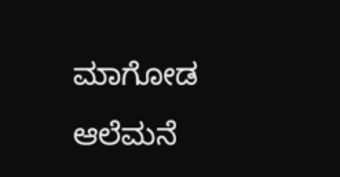ಮಾಗೋಡ ಆಲೆಮನೆ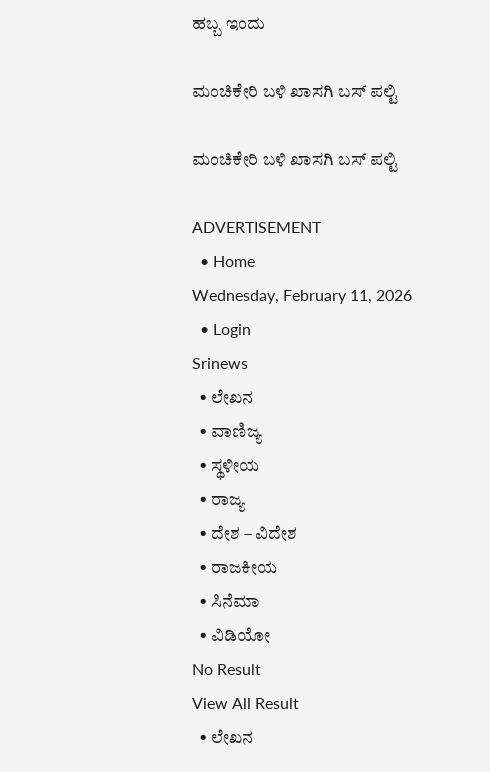ಹಬ್ಬ ಇಂದು

ಮಂಚಿಕೇರಿ‌ ಬಳಿ ಖಾಸಗಿ ಬಸ್ ಪಲ್ಟಿ

ಮಂಚಿಕೇರಿ‌ ಬಳಿ ಖಾಸಗಿ ಬಸ್ ಪಲ್ಟಿ

ADVERTISEMENT
  • Home
Wednesday, February 11, 2026
  • Login
Srinews
  • ಲೇಖನ
  • ವಾಣಿಜ್ಯ
  • ಸ್ಥಳೀಯ
  • ರಾಜ್ಯ
  • ದೇಶ – ವಿದೇಶ
  • ರಾಜಕೀಯ
  • ಸಿನೆಮಾ
  • ವಿಡಿಯೋ
No Result
View All Result
  • ಲೇಖನ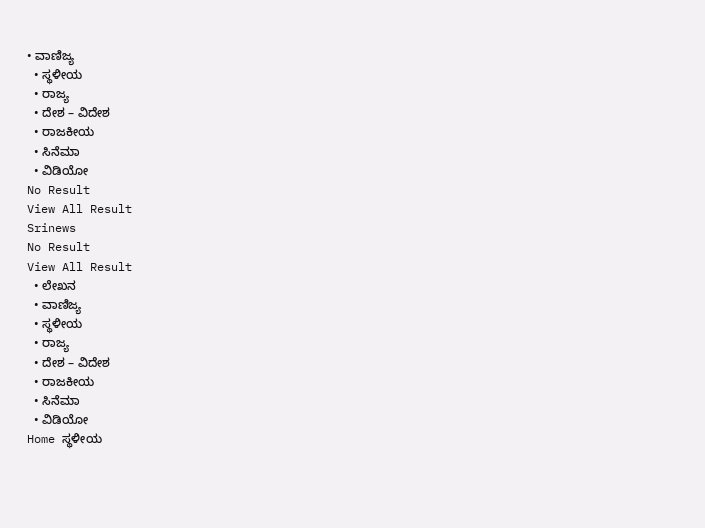• ವಾಣಿಜ್ಯ
  • ಸ್ಥಳೀಯ
  • ರಾಜ್ಯ
  • ದೇಶ – ವಿದೇಶ
  • ರಾಜಕೀಯ
  • ಸಿನೆಮಾ
  • ವಿಡಿಯೋ
No Result
View All Result
Srinews
No Result
View All Result
  • ಲೇಖನ
  • ವಾಣಿಜ್ಯ
  • ಸ್ಥಳೀಯ
  • ರಾಜ್ಯ
  • ದೇಶ – ವಿದೇಶ
  • ರಾಜಕೀಯ
  • ಸಿನೆಮಾ
  • ವಿಡಿಯೋ
Home ಸ್ಥಳೀಯ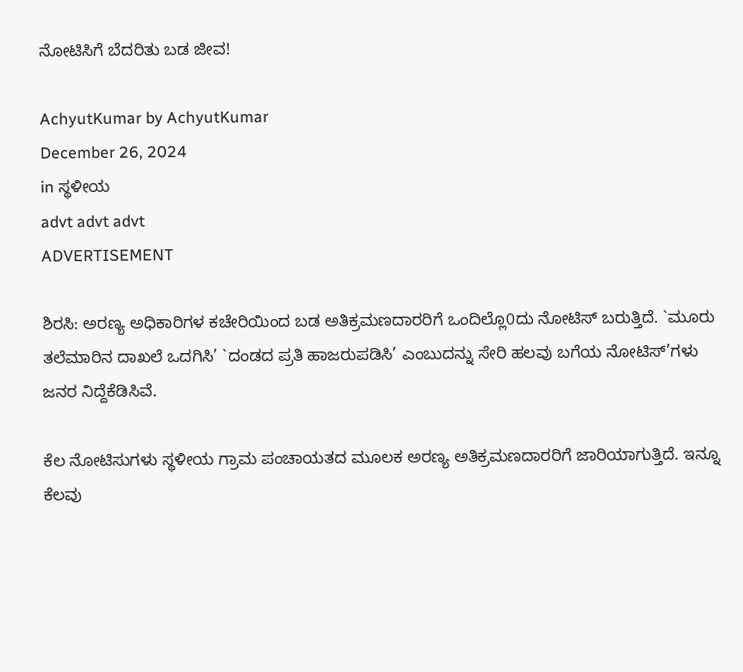ನೋಟಿಸಿಗೆ ಬೆದರಿತು ಬಡ ಜೀವ!

AchyutKumar by AchyutKumar
December 26, 2024
in ಸ್ಥಳೀಯ
advt advt advt
ADVERTISEMENT

ಶಿರಸಿ: ಅರಣ್ಯ ಅಧಿಕಾರಿಗಳ ಕಚೇರಿಯಿಂದ ಬಡ ಅತಿಕ್ರಮಣದಾರರಿಗೆ ಒಂದಿಲ್ಲೊ0ದು ನೋಟಿಸ್ ಬರುತ್ತಿದೆ. `ಮೂರು ತಲೆಮಾರಿನ ದಾಖಲೆ ಒದಗಿಸಿ’ `ದಂಡದ ಪ್ರತಿ ಹಾಜರುಪಡಿಸಿ’ ಎಂಬುದನ್ನು ಸೇರಿ ಹಲವು ಬಗೆಯ ನೋಟಿಸ್’ಗಳು ಜನರ ನಿದ್ದೆಕೆಡಿಸಿವೆ.

ಕೆಲ ನೋಟಿಸುಗಳು ಸ್ಥಳೀಯ ಗ್ರಾಮ ಪಂಚಾಯತದ ಮೂಲಕ ಅರಣ್ಯ ಅತಿಕ್ರಮಣದಾರರಿಗೆ ಜಾರಿಯಾಗುತ್ತಿದೆ. ಇನ್ನೂ ಕೆಲವು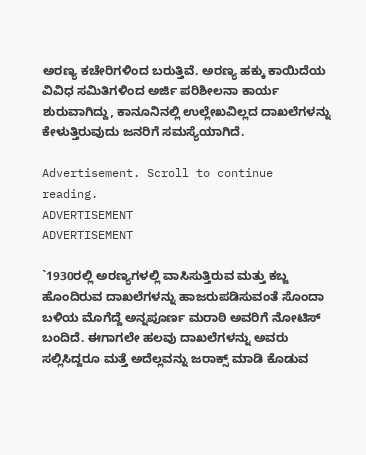ಅರಣ್ಯ ಕಚೇರಿಗಳಿಂದ ಬರುತ್ತಿವೆ. ಅರಣ್ಯ ಹಕ್ಕು ಕಾಯಿದೆಯ ವಿವಿಧ ಸಮಿತಿಗಳಿಂದ ಅರ್ಜಿ ಪರಿಶೀಲನಾ ಕಾರ್ಯ ಶುರುವಾಗಿದ್ದು, ಕಾನೂನಿನಲ್ಲಿ ಉಲ್ಲೇಖವಿಲ್ಲದ ದಾಖಲೆಗಳನ್ನು ಕೇಳುತ್ತಿರುವುದು ಜನರಿಗೆ ಸಮಸ್ಯೆಯಾಗಿದೆ.

Advertisement. Scroll to continue reading.
ADVERTISEMENT
ADVERTISEMENT

`1930ರಲ್ಲಿ ಅರಣ್ಯಗಳಲ್ಲಿ ವಾಸಿಸುತ್ತಿರುವ ಮತ್ತು ಕಬ್ಜ ಹೊಂದಿರುವ ದಾಖಲೆಗಳನ್ನು ಹಾಜರುಪಡಿಸುವಂತೆ ಸೊಂದಾ ಬಳಿಯ ಮೊಗೆದ್ದೆ ಅನ್ನಪೂರ್ಣ ಮರಾಠಿ ಅವರಿಗೆ ನೋಟಿಸ್ ಬಂದಿದೆ. ಈಗಾಗಲೇ ಹಲವು ದಾಖಲೆಗಳನ್ನು ಅವರು ಸಲ್ಲಿಸಿದ್ದರೂ ಮತ್ತೆ ಅದೆಲ್ಲವನ್ನು ಜರಾಕ್ಸ್ ಮಾಡಿ ಕೊಡುವ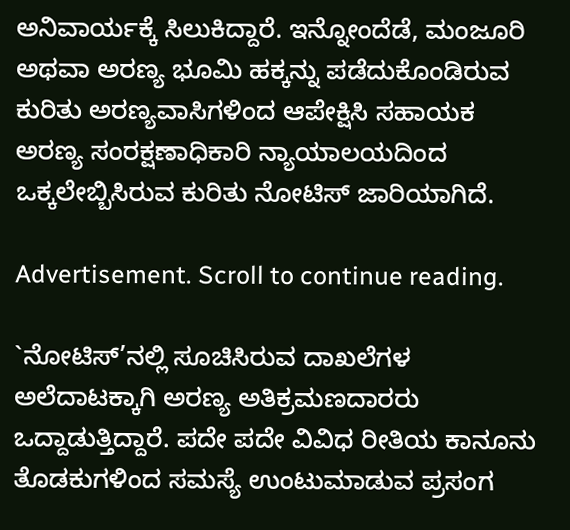ಅನಿವಾರ್ಯಕ್ಕೆ ಸಿಲುಕಿದ್ದಾರೆ. ಇನ್ನೋಂದೆಡೆ, ಮಂಜೂರಿ ಅಥವಾ ಅರಣ್ಯ ಭೂಮಿ ಹಕ್ಕನ್ನು ಪಡೆದುಕೊಂಡಿರುವ ಕುರಿತು ಅರಣ್ಯವಾಸಿಗಳಿಂದ ಆಪೇಕ್ಷಿಸಿ ಸಹಾಯಕ ಅರಣ್ಯ ಸಂರಕ್ಷಣಾಧಿಕಾರಿ ನ್ಯಾಯಾಲಯದಿಂದ ಒಕ್ಕಲೇಬ್ಬಿಸಿರುವ ಕುರಿತು ನೋಟಿಸ್ ಜಾರಿಯಾಗಿದೆ.

Advertisement. Scroll to continue reading.

`ನೋಟಿಸ್’ನಲ್ಲಿ ಸೂಚಿಸಿರುವ ದಾಖಲೆಗಳ ಅಲೆದಾಟಕ್ಕಾಗಿ ಅರಣ್ಯ ಅತಿಕ್ರಮಣದಾರರು ಒದ್ದಾಡುತ್ತಿದ್ದಾರೆ. ಪದೇ ಪದೇ ವಿವಿಧ ರೀತಿಯ ಕಾನೂನು ತೊಡಕುಗಳಿಂದ ಸಮಸ್ಯೆ ಉಂಟುಮಾಡುವ ಪ್ರಸಂಗ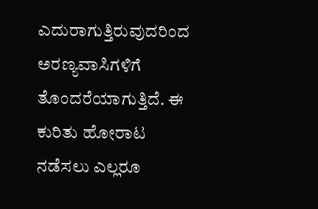ಎದುರಾಗುತ್ತಿರುವುದರಿಂದ ಅರಣ್ಯವಾಸಿಗಳಿಗೆ ತೊಂದರೆಯಾಗುತ್ತಿದೆ. ಈ ಕುರಿತು ಹೋರಾಟ ನಡೆಸಲು ಎಲ್ಲರೂ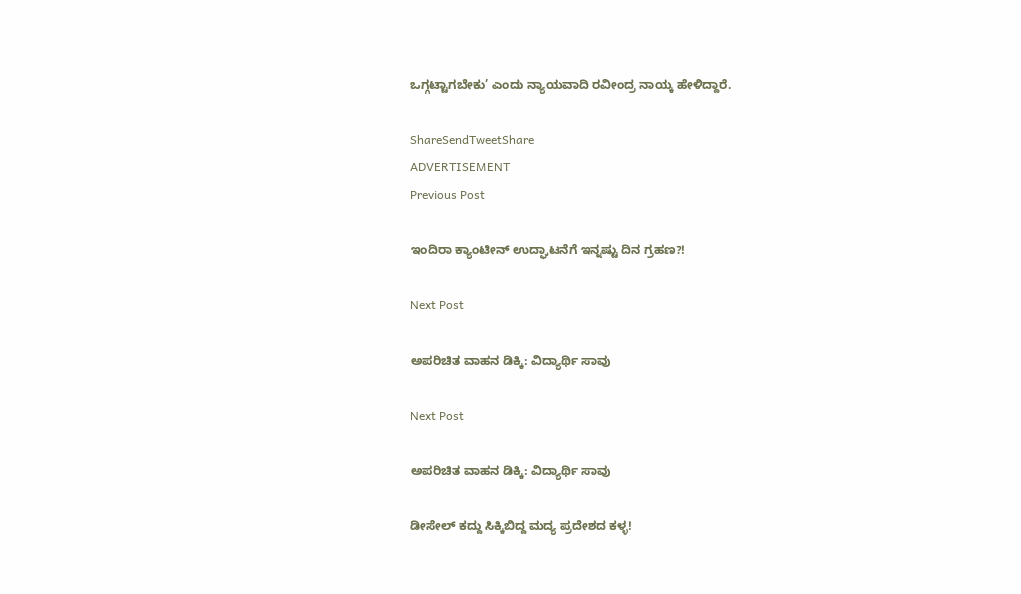ಒಗ್ಗಟ್ಟಾಗಬೇಕು’ ಎಂದು ನ್ಯಾಯವಾದಿ ರವೀಂದ್ರ ನಾಯ್ಕ ಹೇಳಿದ್ದಾರೆ.

ShareSendTweetShare
ADVERTISEMENT
Previous Post

ಇಂದಿರಾ ಕ್ಯಾಂಟೀನ್ ಉದ್ಘಾಟನೆಗೆ ಇನ್ನಷ್ಟು ದಿನ ಗ್ರಹಣ?!

Next Post

ಅಪರಿಚಿತ ವಾಹನ ಡಿಕ್ಕಿ: ವಿದ್ಯಾರ್ಥಿ ಸಾವು

Next Post

ಅಪರಿಚಿತ ವಾಹನ ಡಿಕ್ಕಿ: ವಿದ್ಯಾರ್ಥಿ ಸಾವು

ಡೀಸೇಲ್ ಕದ್ದು ಸಿಕ್ಕಿಬಿದ್ದ ಮದ್ಯ ಪ್ರದೇಶದ ಕಳ್ಳ!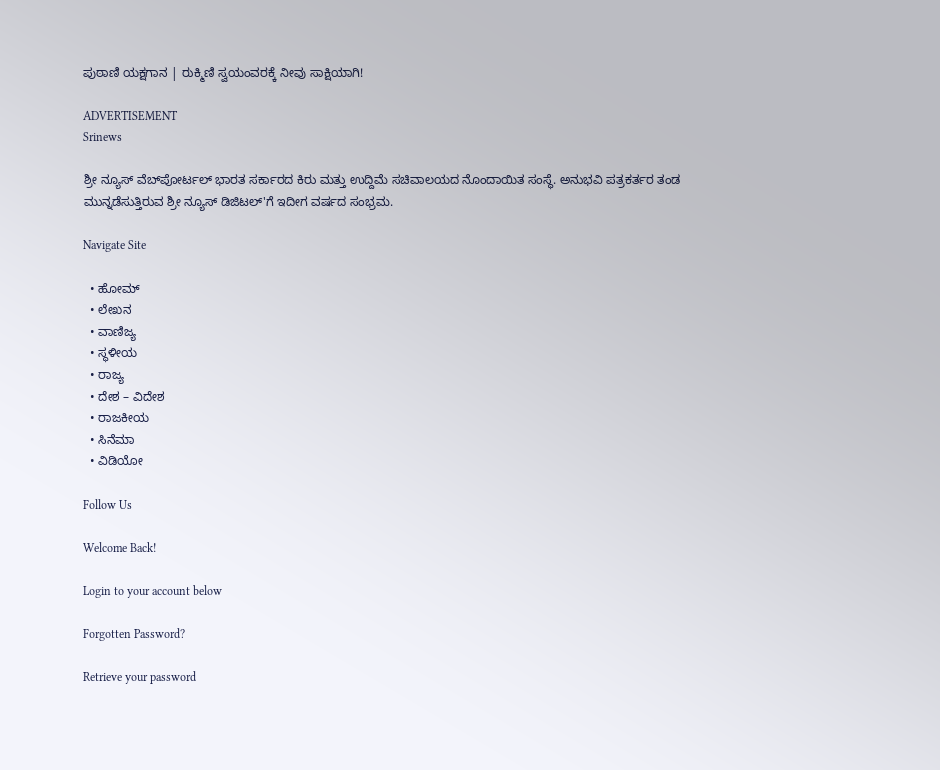ಪುಠಾಣಿ ಯಕ್ಷಗಾನ | ರುಕ್ಮಿಣಿ ಸ್ವಯಂವರಕ್ಕೆ ನೀವು ಸಾಕ್ಷಿಯಾಗಿ!

ADVERTISEMENT
Srinews

ಶ್ರೀ ನ್ಯೂಸ್ ವೆಬ್‌ಪೋರ್ಟಲ್ ಭಾರತ ಸರ್ಕಾರದ ಕಿರು ಮತ್ತು ಉದ್ದಿಮೆ ಸಚಿವಾಲಯದ ನೊಂದಾಯಿತ ಸಂಸ್ಥೆ. ಅನುಭವಿ ಪತ್ರಕರ್ತರ ತಂಡ ಮುನ್ನಡೆಸುತ್ತಿರುವ ಶ್ರೀ ನ್ಯೂಸ್ ಡಿಜಿಟಲ್'ಗೆ ಇದೀಗ ವರ್ಷದ ಸಂಭ್ರಮ.

Navigate Site

  • ಹೋಮ್
  • ಲೇಖನ
  • ವಾಣಿಜ್ಯ
  • ಸ್ಥಳೀಯ
  • ರಾಜ್ಯ
  • ದೇಶ – ವಿದೇಶ
  • ರಾಜಕೀಯ
  • ಸಿನೆಮಾ
  • ವಿಡಿಯೋ

Follow Us

Welcome Back!

Login to your account below

Forgotten Password?

Retrieve your password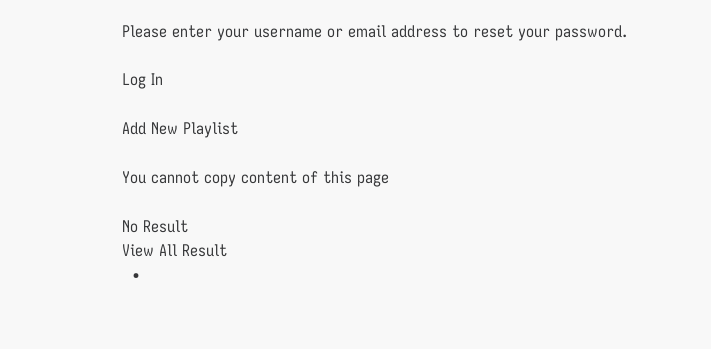Please enter your username or email address to reset your password.

Log In

Add New Playlist

You cannot copy content of this page

No Result
View All Result
  •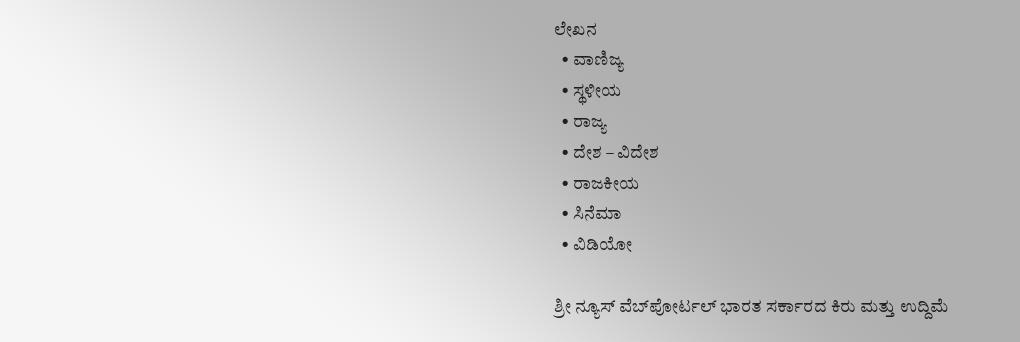ಲೇಖನ
  • ವಾಣಿಜ್ಯ
  • ಸ್ಥಳೀಯ
  • ರಾಜ್ಯ
  • ದೇಶ – ವಿದೇಶ
  • ರಾಜಕೀಯ
  • ಸಿನೆಮಾ
  • ವಿಡಿಯೋ

ಶ್ರೀ ನ್ಯೂಸ್ ವೆಬ್‌ಪೋರ್ಟಲ್ ಭಾರತ ಸರ್ಕಾರದ ಕಿರು ಮತ್ತು ಉದ್ದಿಮೆ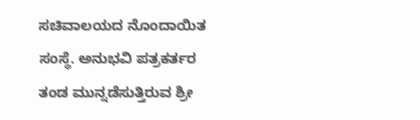ಸಚಿವಾಲಯದ ನೊಂದಾಯಿತ ಸಂಸ್ಥೆ. ಅನುಭವಿ ಪತ್ರಕರ್ತರ ತಂಡ ಮುನ್ನಡೆಸುತ್ತಿರುವ ಶ್ರೀ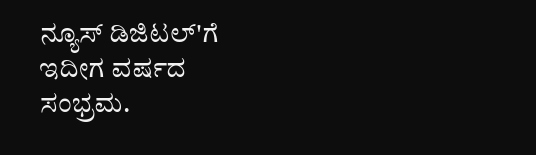ನ್ಯೂಸ್ ಡಿಜಿಟಲ್'ಗೆ ಇದೀಗ ವರ್ಷದ ಸಂಭ್ರಮ.